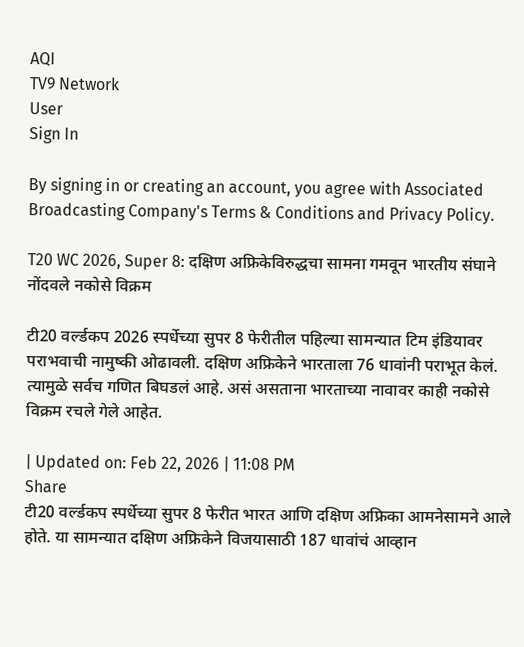AQI
TV9 Network
User
Sign In

By signing in or creating an account, you agree with Associated Broadcasting Company's Terms & Conditions and Privacy Policy.

T20 WC 2026, Super 8: दक्षिण अफ्रिकेविरुद्धचा सामना गमवून भारतीय संघाने नोंदवले नकोसे विक्रम

टी20 वर्ल्डकप 2026 स्पर्धेच्या सुपर 8 फेरीतील पहिल्या सामन्यात टिम इंडियावर पराभवाची नामुष्की ओढावली. दक्षिण अफ्रिकेने भारताला 76 धावांनी पराभूत केलं. त्यामुळे सर्वच गणित बिघडलं आहे. असं असताना भारताच्या नावावर काही नकोसे विक्रम रचले गेले आहेत.

| Updated on: Feb 22, 2026 | 11:08 PM
Share
टी20 वर्ल्डकप स्पर्धेच्या सुपर 8 फेरीत भारत आणि दक्षिण अफ्रिका आमनेसामने आले होते. या सामन्यात दक्षिण अफ्रिकेने विजयासाठी 187 धावांचं आव्हान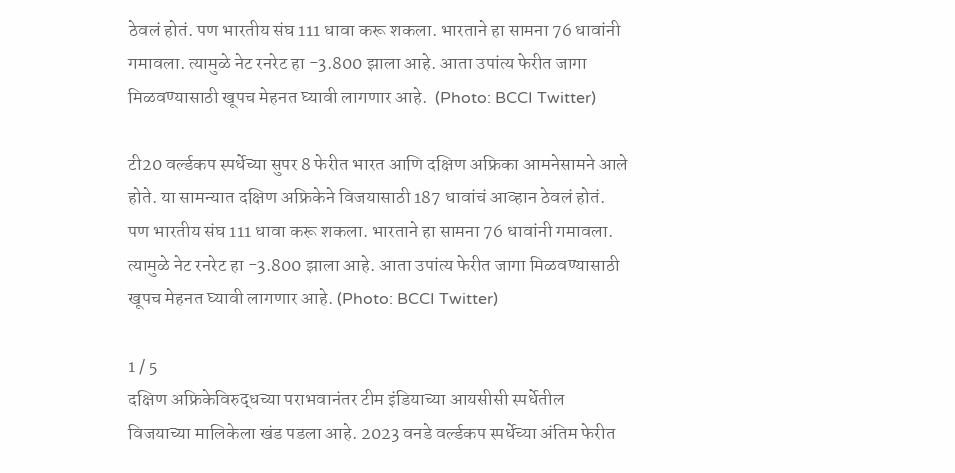ठेवलं होतं. पण भारतीय संघ 111 धावा करू शकला. भारताने हा सामना 76 धावांनी गमावला. त्यामुळे नेट रनरेट हा -3.800 झाला आहे. आता उपांत्य फेरीत जागा मिळवण्यासाठी खूपच मेहनत घ्यावी लागणार आहे.  (Photo: BCCI Twitter)

टी20 वर्ल्डकप स्पर्धेच्या सुपर 8 फेरीत भारत आणि दक्षिण अफ्रिका आमनेसामने आले होते. या सामन्यात दक्षिण अफ्रिकेने विजयासाठी 187 धावांचं आव्हान ठेवलं होतं. पण भारतीय संघ 111 धावा करू शकला. भारताने हा सामना 76 धावांनी गमावला. त्यामुळे नेट रनरेट हा -3.800 झाला आहे. आता उपांत्य फेरीत जागा मिळवण्यासाठी खूपच मेहनत घ्यावी लागणार आहे. (Photo: BCCI Twitter)

1 / 5
दक्षिण अफ्रिकेविरुद्धच्या पराभवानंतर टीम इंडियाच्या आयसीसी स्पर्धेतील विजयाच्या मालिकेला खंड पडला आहे. 2023 वनडे वर्ल्डकप स्पर्धेच्या अंतिम फेरीत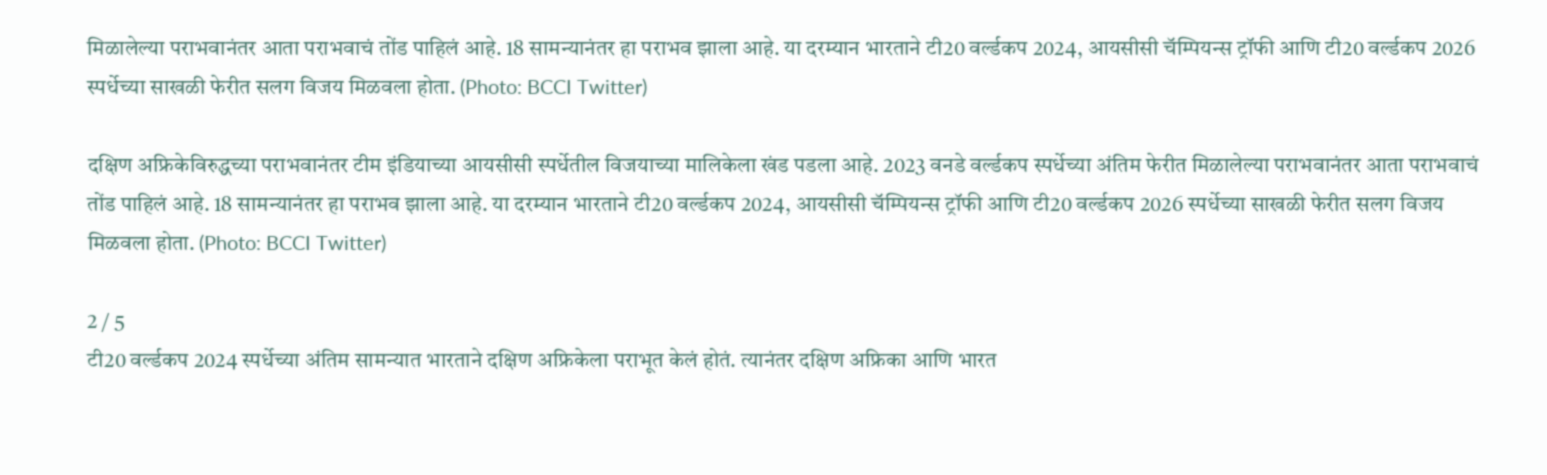मिळालेल्या पराभवानंतर आता पराभवाचं तोंड पाहिलं आहे. 18 सामन्यानंतर हा पराभव झाला आहे. या दरम्यान भारताने टी20 वर्ल्डकप 2024, आयसीसी चॅम्पियन्स ट्रॉफी आणि टी20 वर्ल्डकप 2026 स्पर्धेच्या साखळी फेरीत सलग विजय मिळवला होता. (Photo: BCCI Twitter)

दक्षिण अफ्रिकेविरुद्धच्या पराभवानंतर टीम इंडियाच्या आयसीसी स्पर्धेतील विजयाच्या मालिकेला खंड पडला आहे. 2023 वनडे वर्ल्डकप स्पर्धेच्या अंतिम फेरीत मिळालेल्या पराभवानंतर आता पराभवाचं तोंड पाहिलं आहे. 18 सामन्यानंतर हा पराभव झाला आहे. या दरम्यान भारताने टी20 वर्ल्डकप 2024, आयसीसी चॅम्पियन्स ट्रॉफी आणि टी20 वर्ल्डकप 2026 स्पर्धेच्या साखळी फेरीत सलग विजय मिळवला होता. (Photo: BCCI Twitter)

2 / 5
टी20 वर्ल्डकप 2024 स्पर्धेच्या अंतिम सामन्यात भारताने दक्षिण अफ्रिकेला पराभूत केलं होतं. त्यानंतर दक्षिण अफ्रिका आणि भारत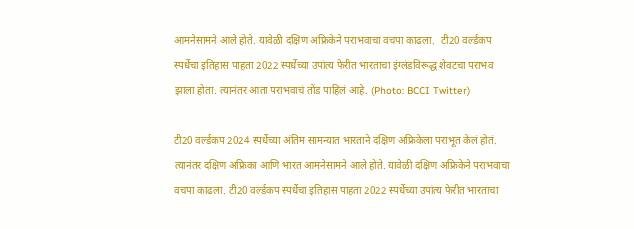आमनेसामने आले होते. यावेळी दक्षिण अफ्रिकेने पराभवाचा वचपा काढला.  टी20 वर्ल्डकप स्पर्धेचा इतिहास पाहता 2022 स्पर्धेच्या उपांत्य फेरीत भारताचा इंग्लंडविरूद्ध शेवटचा पराभव झाला होता. त्यानंतर आता पराभवाचं तोंड पाहिलं आहे. (Photo: BCCI Twitter)

टी20 वर्ल्डकप 2024 स्पर्धेच्या अंतिम सामन्यात भारताने दक्षिण अफ्रिकेला पराभूत केलं होतं. त्यानंतर दक्षिण अफ्रिका आणि भारत आमनेसामने आले होते. यावेळी दक्षिण अफ्रिकेने पराभवाचा वचपा काढला. टी20 वर्ल्डकप स्पर्धेचा इतिहास पाहता 2022 स्पर्धेच्या उपांत्य फेरीत भारताचा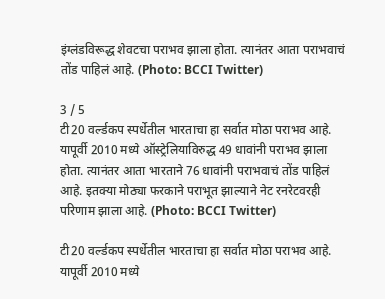इंग्लंडविरूद्ध शेवटचा पराभव झाला होता. त्यानंतर आता पराभवाचं तोंड पाहिलं आहे. (Photo: BCCI Twitter)

3 / 5
टी20 वर्ल्डकप स्पर्धेतील भारताचा हा सर्वात मोठा पराभव आहे. यापूर्वी 2010 मध्ये ऑस्ट्रेलियाविरुद्ध 49 धावांनी पराभव झाला होता. त्यानंतर आता भारताने 76 धावांनी पराभवाचं तोंड पाहिलं आहे. इतक्या मोठ्या फरकाने पराभूत झाल्याने नेट रनरेटवरही परिणाम झाला आहे. (Photo: BCCI Twitter)

टी20 वर्ल्डकप स्पर्धेतील भारताचा हा सर्वात मोठा पराभव आहे. यापूर्वी 2010 मध्ये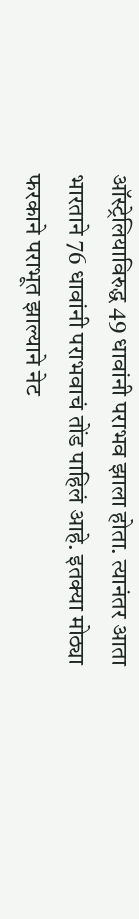ऑस्ट्रेलियाविरुद्ध 49 धावांनी पराभव झाला होता. त्यानंतर आता भारताने 76 धावांनी पराभवाचं तोंड पाहिलं आहे. इतक्या मोठ्या फरकाने पराभूत झाल्याने नेट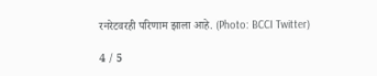रनरेटवरही परिणाम झाला आहे. (Photo: BCCI Twitter)

4 / 5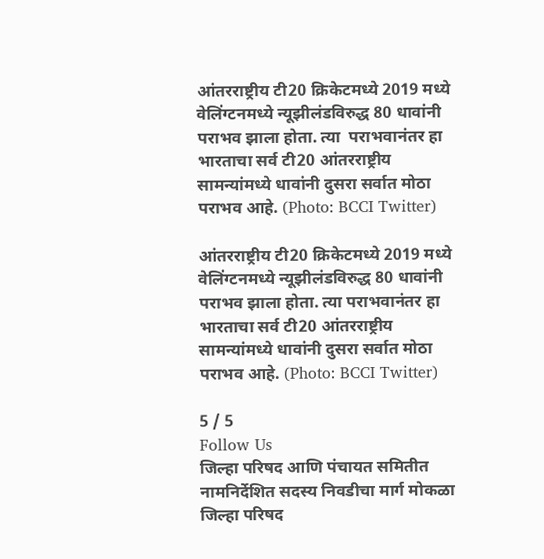आंतरराष्ट्रीय टी20 क्रिकेटमध्ये 2019 मध्ये वेलिंग्टनमध्ये न्यूझीलंडविरुद्ध 80 धावांनी पराभव झाला होता. त्या  पराभवानंतर हा भारताचा सर्व टी20 आंतरराष्ट्रीय सामन्यांमध्ये धावांनी दुसरा सर्वात मोठा पराभव आहे. (Photo: BCCI Twitter)

आंतरराष्ट्रीय टी20 क्रिकेटमध्ये 2019 मध्ये वेलिंग्टनमध्ये न्यूझीलंडविरुद्ध 80 धावांनी पराभव झाला होता. त्या पराभवानंतर हा भारताचा सर्व टी20 आंतरराष्ट्रीय सामन्यांमध्ये धावांनी दुसरा सर्वात मोठा पराभव आहे. (Photo: BCCI Twitter)

5 / 5
Follow Us
जिल्हा परिषद आणि पंचायत समितीत नामनिर्देशित सदस्य निवडीचा मार्ग मोकळा
जिल्हा परिषद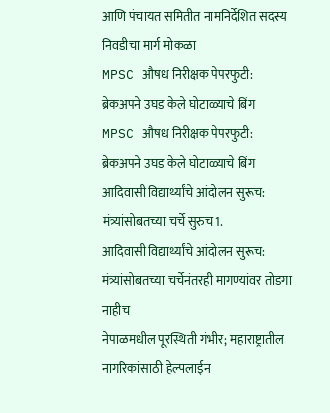आणि पंचायत समितीत नामनिर्देशित सदस्य निवडीचा मार्ग मोकळा
MPSC औषध निरीक्षक पेपरफुटी: ब्रेकअपने उघड केले घोटाळ्याचे बिंग
MPSC औषध निरीक्षक पेपरफुटी: ब्रेकअपने उघड केले घोटाळ्याचे बिंग
आदिवासी विद्यार्थ्यांचे आंदोलन सुरूच: मंत्र्यांसोबतच्या चर्चे सुरुच1.
आदिवासी विद्यार्थ्यांचे आंदोलन सुरूच: मंत्र्यांसोबतच्या चर्चेनंतरही मागण्यांवर तोडगा नाहीच
नेपाळमधील पूरस्थिती गंभीर; महाराष्ट्रातील नागरिकांसाठी हेल्पलाईन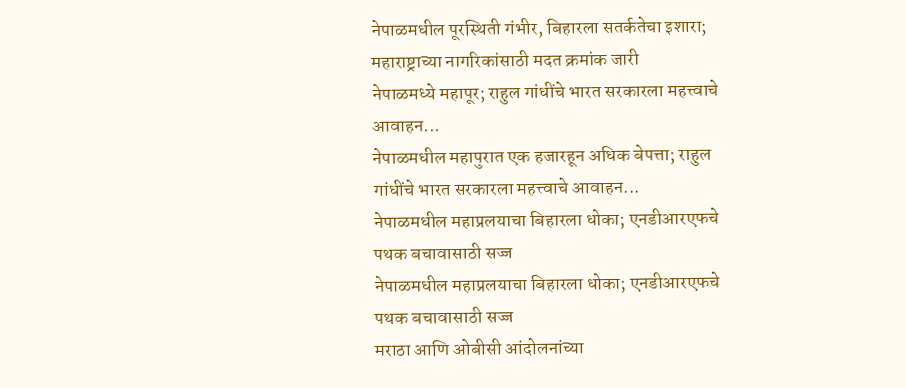नेपाळमधील पूरस्थिती गंभीर, बिहारला सतर्कतेचा इशारा; महाराष्ट्राच्या नागरिकांसाठी मदत क्रमांक जारी
नेपाळमध्ये महापूर; राहुल गांधींचे भारत सरकारला महत्त्वाचे आवाहन...
नेपाळमधील महापुरात एक हजारहून अधिक बेपत्ता; राहुल गांधींचे भारत सरकारला महत्त्वाचे आवाहन...
नेपाळमधील महाप्रलयाचा बिहारला धोका; एनडीआरएफचे पथक बचावासाठी सज्ज
नेपाळमधील महाप्रलयाचा बिहारला धोका; एनडीआरएफचे पथक बचावासाठी सज्ज
मराठा आणि ओबीसी आंदोलनांच्या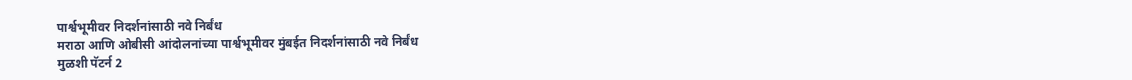पार्श्वभूमीवर निदर्शनांसाठी नवे निर्बंध
मराठा आणि ओबीसी आंदोलनांच्या पार्श्वभूमीवर मुंबईत निदर्शनांसाठी नवे निर्बंध
मुळशी पॅटर्न 2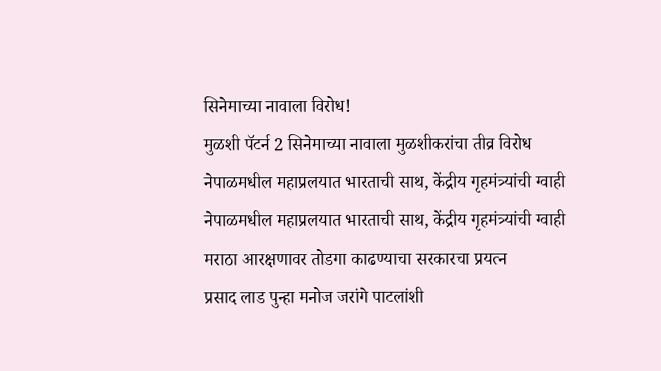सिनेमाच्या नावाला विरोध!
मुळशी पॅटर्न 2 सिनेमाच्या नावाला मुळशीकरांचा तीव्र विरोध
नेपाळमधील महाप्रलयात भारताची साथ, केंद्रीय गृहमंत्र्यांची ग्वाही
नेपाळमधील महाप्रलयात भारताची साथ, केंद्रीय गृहमंत्र्यांची ग्वाही
मराठा आरक्षणावर तोडगा काढण्याचा सरकारचा प्रयत्न
प्रसाद लाड पुन्हा मनोज जरांगे पाटलांशी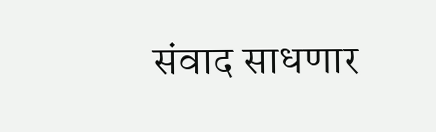संवाद साधणार